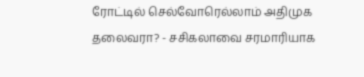ரோட்டில் செல்வோரெல்லாம் அதிமுக தலைவரா? - சசிகலாவை சரமாரியாக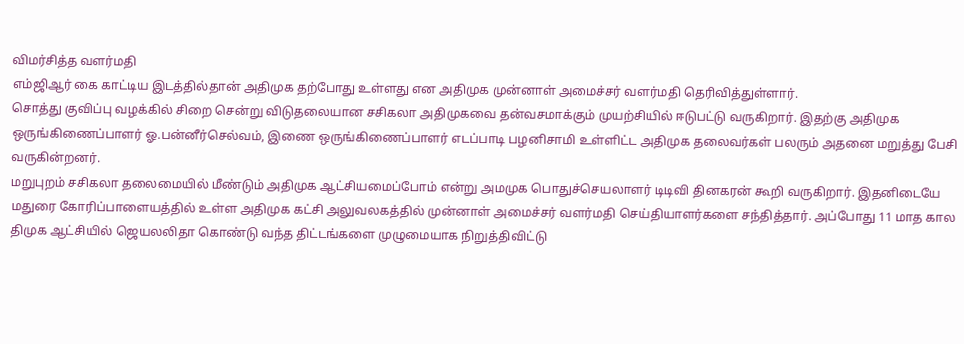விமர்சித்த வளர்மதி
எம்ஜிஆர் கை காட்டிய இடத்தில்தான் அதிமுக தற்போது உள்ளது என அதிமுக முன்னாள் அமைச்சர் வளர்மதி தெரிவித்துள்ளார்.
சொத்து குவிப்பு வழக்கில் சிறை சென்று விடுதலையான சசிகலா அதிமுகவை தன்வசமாக்கும் முயற்சியில் ஈடுபட்டு வருகிறார். இதற்கு அதிமுக ஒருங்கிணைப்பாளர் ஓ.பன்னீர்செல்வம், இணை ஒருங்கிணைப்பாளர் எடப்பாடி பழனிசாமி உள்ளிட்ட அதிமுக தலைவர்கள் பலரும் அதனை மறுத்து பேசி வருகின்றனர்.
மறுபுறம் சசிகலா தலைமையில் மீண்டும் அதிமுக ஆட்சியமைப்போம் என்று அமமுக பொதுச்செயலாளர் டிடிவி தினகரன் கூறி வருகிறார். இதனிடையே மதுரை கோரிப்பாளையத்தில் உள்ள அதிமுக கட்சி அலுவலகத்தில் முன்னாள் அமைச்சர் வளர்மதி செய்தியாளர்களை சந்தித்தார். அப்போது 11 மாத கால திமுக ஆட்சியில் ஜெயலலிதா கொண்டு வந்த திட்டங்களை முழுமையாக நிறுத்திவிட்டு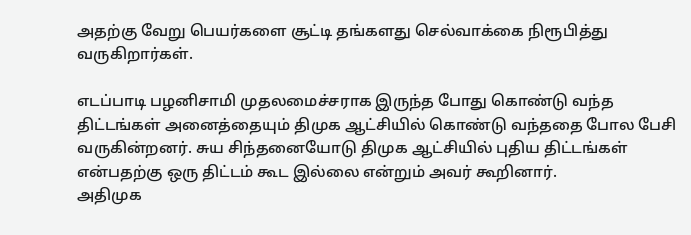அதற்கு வேறு பெயர்களை சூட்டி தங்களது செல்வாக்கை நிரூபித்து வருகிறார்கள்.

எடப்பாடி பழனிசாமி முதலமைச்சராக இருந்த போது கொண்டு வந்த திட்டங்கள் அனைத்தையும் திமுக ஆட்சியில் கொண்டு வந்ததை போல பேசி வருகின்றனர். சுய சிந்தனையோடு திமுக ஆட்சியில் புதிய திட்டங்கள் என்பதற்கு ஒரு திட்டம் கூட இல்லை என்றும் அவர் கூறினார்.
அதிமுக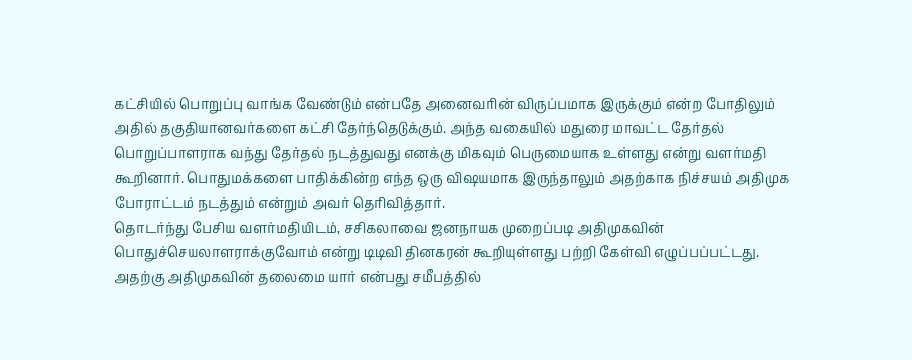கட்சியில் பொறுப்பு வாங்க வேண்டும் என்பதே அனைவரின் விருப்பமாக இருக்கும் என்ற போதிலும் அதில் தகுதியானவர்களை கட்சி தேர்ந்தெடுக்கும். அந்த வகையில் மதுரை மாவட்ட தேர்தல் பொறுப்பாளராக வந்து தேர்தல் நடத்துவது எனக்கு மிகவும் பெருமையாக உள்ளது என்று வளர்மதி கூறினார். பொதுமக்களை பாதிக்கின்ற எந்த ஒரு விஷயமாக இருந்தாலும் அதற்காக நிச்சயம் அதிமுக போராட்டம் நடத்தும் என்றும் அவர் தெரிவித்தார்.
தொடர்ந்து பேசிய வளர்மதியிடம், சசிகலாவை ஜனநாயக முறைப்படி அதிமுகவின் பொதுச்செயலாளராக்குவோம் என்று டிடிவி தினகரன் கூறியுள்ளது பற்றி கேள்வி எழுப்பப்பட்டது. அதற்கு அதிமுகவின் தலைமை யார் என்பது சமீபத்தில்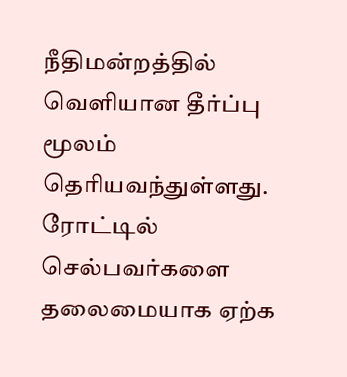நீதிமன்றத்தில் வெளியான தீர்ப்பு மூலம் தெரியவந்துள்ளது. ரோட்டில் செல்பவர்களை தலைமையாக ஏற்க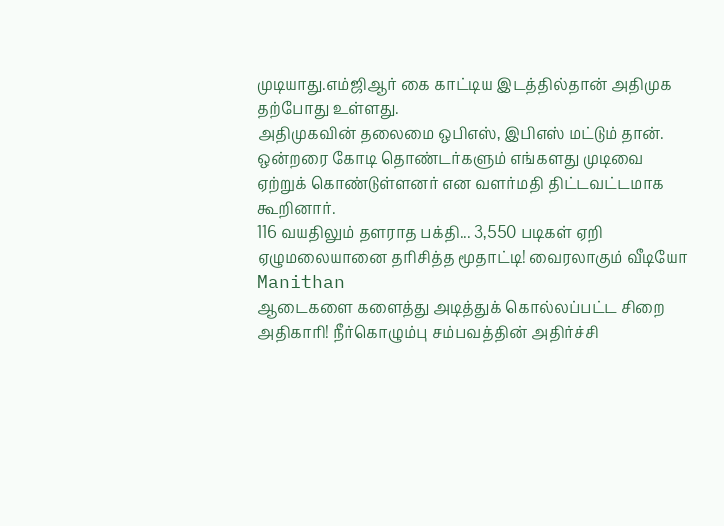முடியாது.எம்ஜிஆர் கை காட்டிய இடத்தில்தான் அதிமுக தற்போது உள்ளது.
அதிமுகவின் தலைமை ஒபிஎஸ், இபிஎஸ் மட்டும் தான். ஒன்றரை கோடி தொண்டர்களும் எங்களது முடிவை ஏற்றுக் கொண்டுள்ளனர் என வளர்மதி திட்டவட்டமாக கூறினார்.
116 வயதிலும் தளராத பக்தி... 3,550 படிகள் ஏறி ஏழுமலையானை தரிசித்த மூதாட்டி! வைரலாகும் வீடியோ Manithan
ஆடைகளை களைத்து அடித்துக் கொல்லப்பட்ட சிறை அதிகாரி! நீர்கொழும்பு சம்பவத்தின் அதிர்ச்சி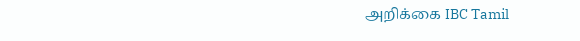அறிக்கை IBC Tamil